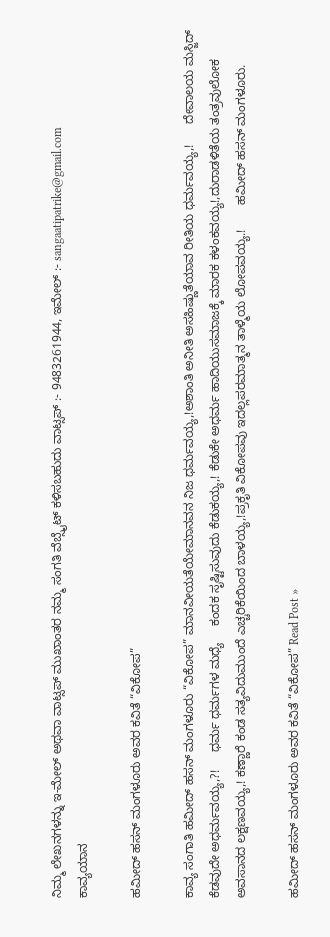ನಿಮ್ಮ ಲೇಖನಗಳನ್ನು ಇ-ಮೇಲ್ ಅಥವಾ ವಾಟ್ಸಪ್ ಮುಖಾಂತರ ನಮ್ಮ ಸಂಗತಿ ವೆಬ್ಸೈಟ್ ಕಳಿಸಬಹುದು ವಾಟ್ಸಪ್‌ :- 9483261944, ಇಮೇಲ್ :- sangaatipatrike@gmail.com
ಕಾವ್ಯಯಾನ

ಹಮೀದ್ ಹಸನ್ ಮಂಗಳೂರು ಅವರ ಕವಿತೆ “ವಿಕೋಪ”

ಕಾವ್ಯ ಸಂಗಾತಿ ಹಮೀದ್ ಹಸನ್ ಮಂಗಳೂರು “ವಿಕೋಪ” ಮಾನವೀಯತೆಯೇಮಾನವನ ನಿಜ ಧರ್ಮವಯ್ಯ,!ಅಶಾಂತಿ ಅನೀತಿ ಅಸಹಿಷ್ಣುತೆಯಾವ ರೀತಿಯ ಧರ್ಮವಯ್ಯ,!      ದೇವಾಲಯ ಮಸ್ಜಿದ್     ಕೆಡವುದೇ ಅಧರ್ಮವಯ್ಯ,?!     ಧರ್ಮ ಧರ್ಮಗಳ ಮಧ್ಯೆ     ಕಂದಕ ಸೃಷ್ಟಿಸುವುದು ಕೆಡುಕಯ್ಯ,! ಕೆಡುಕೇ ಅಧರ್ಮ ಹಾದಿಯುಸಮಾಜಕ್ಕೆ ಮಾರಕ ಕಳಂಕವಯ್ಯ!,ದುರಾಡಳಿತೆಯ ತಂತ್ರವುಲೋಕ ಅವಸಾನದ ಲಕ್ಷಣವಯ್ಯ,! ಕಣ್ಣಾರೆ ಕಂಡ ಸತ್ಯವಿದುಮುಂದೆ ಎಚ್ಚರಿಕೆಯಿಂದ ಬಾಳಯ್ಯ,!ಪ್ರಕೃತಿ ವಿಕೋಪವು ಇದಲ್ಲಪರಮಾತ್ಮನ ತಾಳ್ಮೆಯ ಲೋಪವಯ್ಯ.!       ಹಮೀದ್ ಹಸನ್ ಮಂಗಳೂರು.

ಹಮೀದ್ ಹಸನ್ ಮಂಗಳೂರು ಅವರ ಕವಿತೆ “ವಿಕೋಪ” Read Post »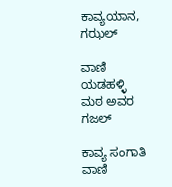ಕಾವ್ಯಯಾನ, ಗಝಲ್

ವಾಣಿ ಯಡಹಳ್ಳಿ ಮಠ ಅವರ ಗಜಲ್

ಕಾವ್ಯ ಸಂಗಾತಿ ವಾಣಿ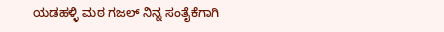ಯಡಹಳ್ಳಿ ಮಠ ಗಜಲ್ ನಿನ್ನ ಸಂತೈಕೆಗಾಗಿ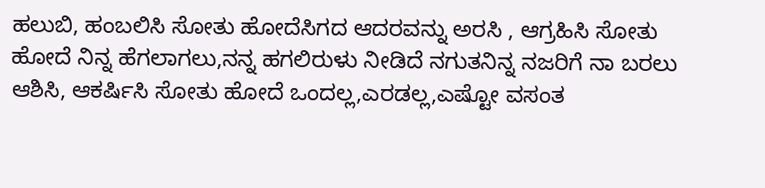ಹಲುಬಿ, ಹಂಬಲಿಸಿ ಸೋತು ಹೋದೆಸಿಗದ ಆದರವನ್ನು ಅರಸಿ , ಆಗ್ರಹಿಸಿ ಸೋತು ಹೋದೆ ನಿನ್ನ ಹೆಗಲಾಗಲು,ನನ್ನ ಹಗಲಿರುಳು ನೀಡಿದೆ ನಗುತನಿನ್ನ ನಜರಿಗೆ ನಾ ಬರಲು ಆಶಿಸಿ, ಆಕರ್ಷಿಸಿ ಸೋತು ಹೋದೆ ಒಂದಲ್ಲ,ಎರಡಲ್ಲ,ಎಷ್ಟೋ ವಸಂತ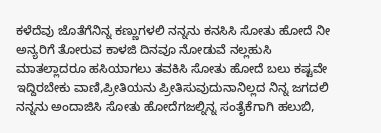ಕಳೆದೆವು ಜೊತೆಗೆನಿನ್ನ ಕಣ್ಣುಗಳಲಿ ನನ್ನನು ಕನಸಿಸಿ ಸೋತು ಹೋದೆ ನೀ ಅನ್ಯರಿಗೆ ತೋರುವ ಕಾಳಜಿ ದಿನವೂ ನೋಡುವೆ ನಲ್ಲಹುಸಿ ಮಾತಲ್ಲಾದರೂ ಹಸಿಯಾಗಲು ತವಕಿಸಿ ಸೋತು ಹೋದೆ ಬಲು ಕಷ್ಟವೇ ಇದ್ದಿರಬೇಕು ವಾಣಿ,ಪ್ರೀತಿಯನು ಪ್ರೀತಿಸುವುದುನಾನಿಲ್ಲದ ನಿನ್ನ ಜಗದಲಿ ನನ್ನನು ಅಂದಾಜಿಸಿ ಸೋತು ಹೋದೆಗಜಲ್ನಿನ್ನ ಸಂತೈಕೆಗಾಗಿ ಹಲುಬಿ,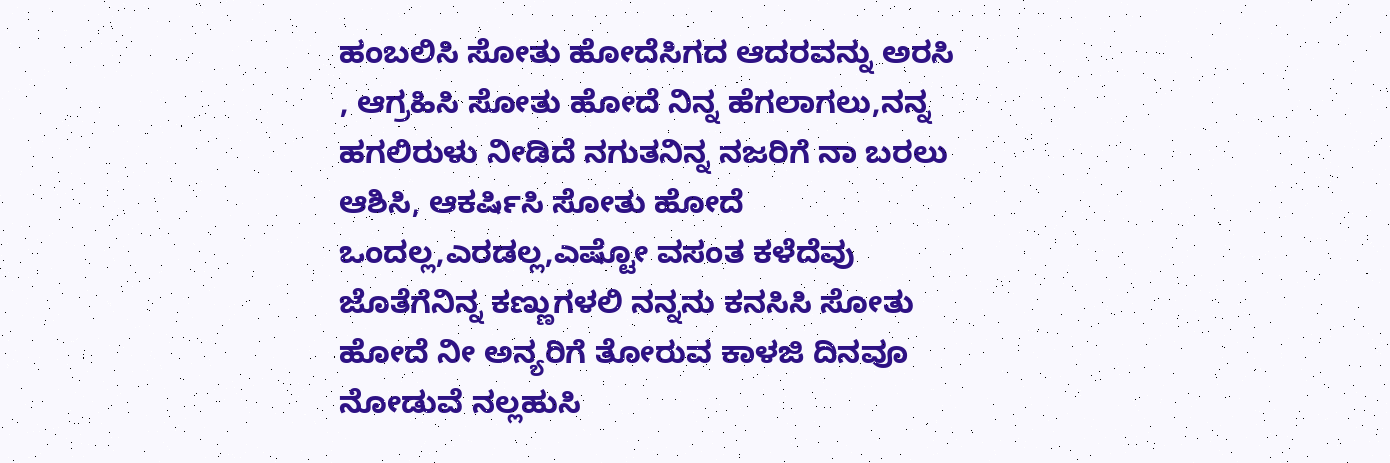ಹಂಬಲಿಸಿ ಸೋತು ಹೋದೆಸಿಗದ ಆದರವನ್ನು ಅರಸಿ , ಆಗ್ರಹಿಸಿ ಸೋತು ಹೋದೆ ನಿನ್ನ ಹೆಗಲಾಗಲು,ನನ್ನ ಹಗಲಿರುಳು ನೀಡಿದೆ ನಗುತನಿನ್ನ ನಜರಿಗೆ ನಾ ಬರಲು ಆಶಿಸಿ, ಆಕರ್ಷಿಸಿ ಸೋತು ಹೋದೆ ಒಂದಲ್ಲ,ಎರಡಲ್ಲ,ಎಷ್ಟೋ ವಸಂತ ಕಳೆದೆವು ಜೊತೆಗೆನಿನ್ನ ಕಣ್ಣುಗಳಲಿ ನನ್ನನು ಕನಸಿಸಿ ಸೋತು ಹೋದೆ ನೀ ಅನ್ಯರಿಗೆ ತೋರುವ ಕಾಳಜಿ ದಿನವೂ ನೋಡುವೆ ನಲ್ಲಹುಸಿ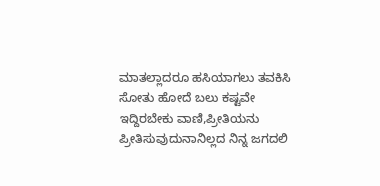ಮಾತಲ್ಲಾದರೂ ಹಸಿಯಾಗಲು ತವಕಿಸಿ ಸೋತು ಹೋದೆ ಬಲು ಕಷ್ಟವೇ ಇದ್ದಿರಬೇಕು ವಾಣಿ,ಪ್ರೀತಿಯನು ಪ್ರೀತಿಸುವುದುನಾನಿಲ್ಲದ ನಿನ್ನ ಜಗದಲಿ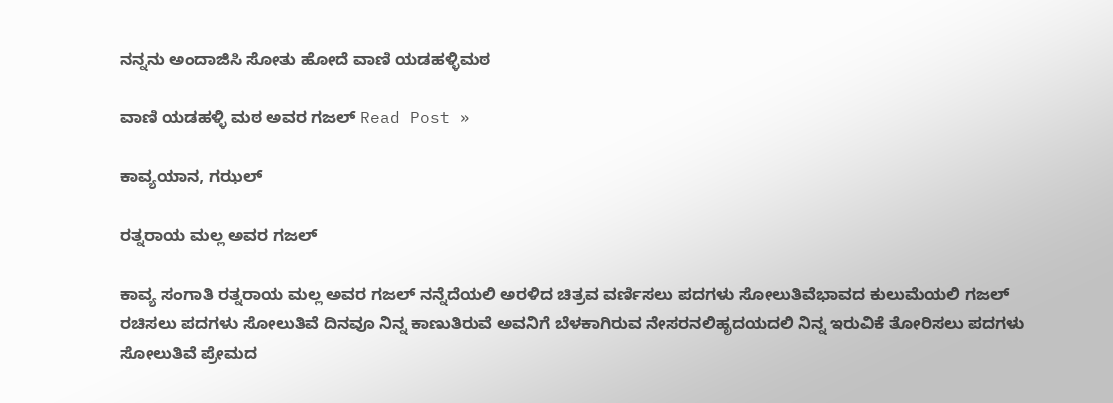ನನ್ನನು ಅಂದಾಜಿಸಿ ಸೋತು ಹೋದೆ ವಾಣಿ ಯಡಹಳ್ಳಿಮಠ

ವಾಣಿ ಯಡಹಳ್ಳಿ ಮಠ ಅವರ ಗಜಲ್ Read Post »

ಕಾವ್ಯಯಾನ, ಗಝಲ್

ರತ್ನರಾಯ ಮಲ್ಲ ಅವರ ಗಜಲ್

ಕಾವ್ಯ ಸಂಗಾತಿ ರತ್ನರಾಯ ಮಲ್ಲ ಅವರ ಗಜಲ್ ನನ್ನೆದೆಯಲಿ ಅರಳಿದ ಚಿತ್ರವ ವರ್ಣಿಸಲು ಪದಗಳು ಸೋಲುತಿವೆಭಾವದ ಕುಲುಮೆಯಲಿ ಗಜಲ್ ರಚಿಸಲು ಪದಗಳು ಸೋಲುತಿವೆ ದಿನವೂ ನಿನ್ನ ಕಾಣುತಿರುವೆ ಅವನಿಗೆ ಬೆಳಕಾಗಿರುವ ನೇಸರನಲಿಹೃದಯದಲಿ ನಿನ್ನ ಇರುವಿಕೆ ತೋರಿಸಲು ಪದಗಳು ಸೋಲುತಿವೆ ಪ್ರೇಮದ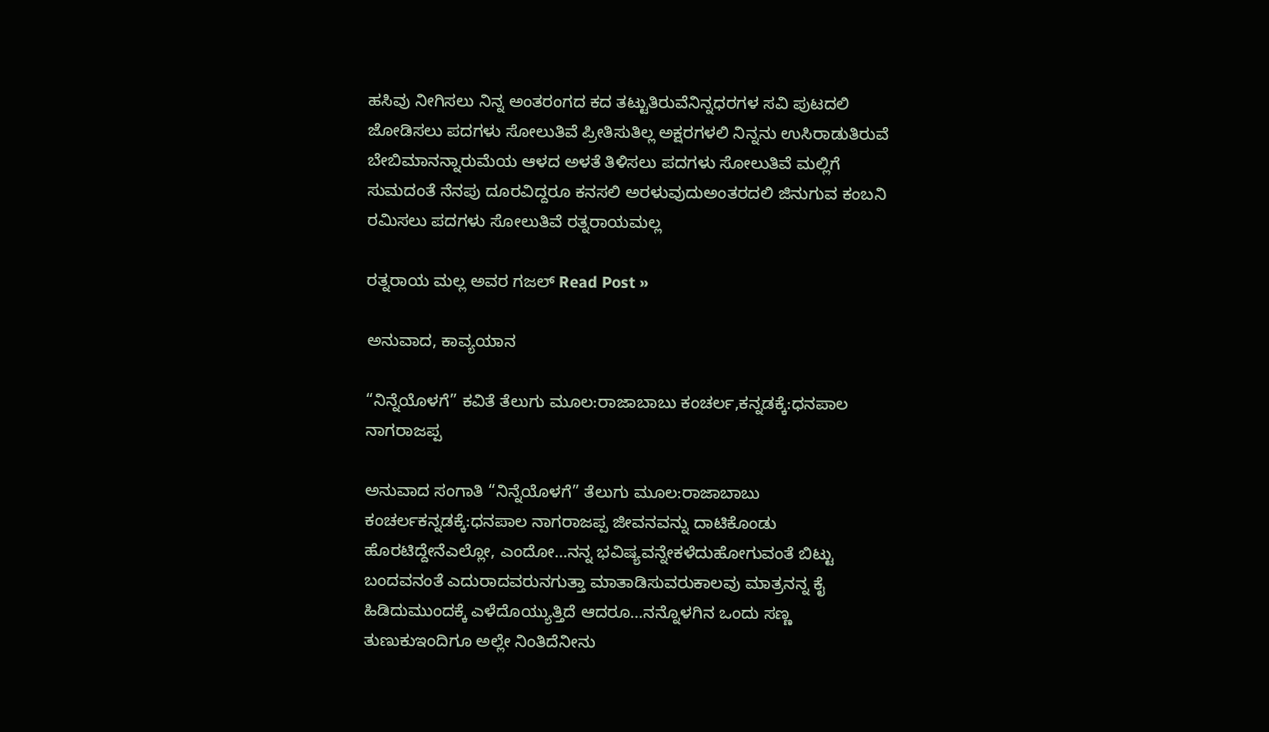ಹಸಿವು ನೀಗಿಸಲು ನಿನ್ನ ಅಂತರಂಗದ ಕದ ತಟ್ಟುತಿರುವೆನಿನ್ನಧರಗಳ ಸವಿ ಪುಟದಲಿ ಜೋಡಿಸಲು ಪದಗಳು ಸೋಲುತಿವೆ ಪ್ರೀತಿಸುತಿಲ್ಲ ಅಕ್ಷರಗಳಲಿ ನಿನ್ನನು ಉಸಿರಾಡುತಿರುವೆ ಬೇಬಿಮಾನನ್ನಾರುಮೆಯ ಆಳದ ಅಳತೆ ತಿಳಿಸಲು ಪದಗಳು ಸೋಲುತಿವೆ ಮಲ್ಲಿಗೆ ಸುಮದಂತೆ ನೆನಪು ದೂರವಿದ್ದರೂ ಕನಸಲಿ ಅರಳುವುದುಅಂತರದಲಿ ಜಿನುಗುವ ಕಂಬನಿ ರಮಿಸಲು ಪದಗಳು ಸೋಲುತಿವೆ ರತ್ನರಾಯಮಲ್ಲ

ರತ್ನರಾಯ ಮಲ್ಲ ಅವರ ಗಜಲ್ Read Post »

ಅನುವಾದ, ಕಾವ್ಯಯಾನ

“ನಿನ್ನೆಯೊಳಗೆ” ಕವಿತೆ ತೆಲುಗು ಮೂಲ:ರಾಜಾಬಾಬು ಕಂಚರ್ಲ,ಕನ್ನಡಕ್ಕೆ:ಧನಪಾಲ‌ ನಾಗರಾಜಪ್ಪ

ಅನುವಾದ ಸಂಗಾತಿ “ನಿನ್ನೆಯೊಳಗೆ” ತೆಲುಗು ಮೂಲ:ರಾಜಾಬಾಬು ಕಂಚರ್ಲಕನ್ನಡಕ್ಕೆ:ಧನಪಾಲ‌ ನಾಗರಾಜಪ್ಪ ಜೀವನವನ್ನು ದಾಟಿಕೊಂಡು ಹೊರಟಿದ್ದೇನೆಎಲ್ಲೋ, ಎಂದೋ…ನನ್ನ ಭವಿಷ್ಯವನ್ನೇಕಳೆದುಹೋಗುವಂತೆ ಬಿಟ್ಟು ಬಂದವನಂತೆ ಎದುರಾದವರುನಗುತ್ತಾ ಮಾತಾಡಿಸುವರುಕಾಲವು ಮಾತ್ರನನ್ನ ಕೈ ಹಿಡಿದುಮುಂದಕ್ಕೆ ಎಳೆದೊಯ್ಯುತ್ತಿದೆ ಆದರೂ…ನನ್ನೊಳಗಿನ ಒಂದು ಸಣ್ಣ ತುಣುಕುಇಂದಿಗೂ ಅಲ್ಲೇ ನಿಂತಿದೆನೀನು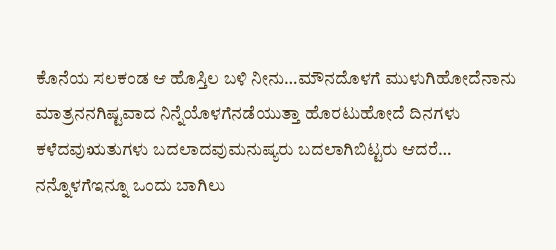ಕೊನೆಯ ಸಲಕಂಡ ಆ ಹೊಸ್ತಿಲ ಬಳಿ ನೀನು…ಮೌನದೊಳಗೆ ಮುಳುಗಿಹೋದೆನಾನು ಮಾತ್ರನನಗಿಷ್ಟವಾದ ನಿನ್ನೆಯೊಳಗೆನಡೆಯುತ್ತಾ ಹೊರಟುಹೋದೆ ದಿನಗಳು ಕಳೆದವುಋತುಗಳು ಬದಲಾದವುಮನುಷ್ಯರು ಬದಲಾಗಿಬಿಟ್ಟರು ಆದರೆ… ನನ್ನೊಳಗೆಇನ್ನೂ ಒಂದು ಬಾಗಿಲು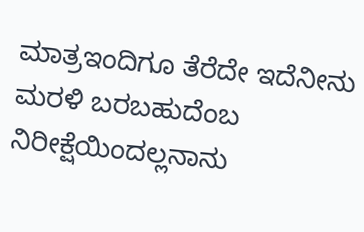ಮಾತ್ರಇಂದಿಗೂ ತೆರೆದೇ ಇದೆನೀನು ಮರಳಿ ಬರಬಹುದೆಂಬ ನಿರೀಕ್ಷೆಯಿಂದಲ್ಲನಾನು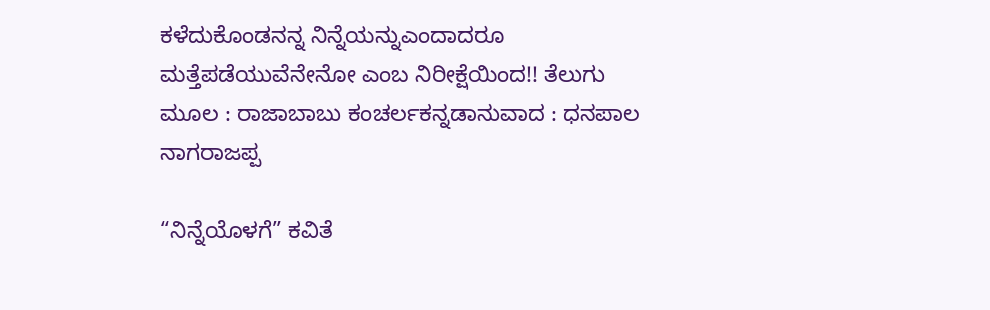ಕಳೆದುಕೊಂಡನನ್ನ ನಿನ್ನೆಯನ್ನುಎಂದಾದರೂ ಮತ್ತೆಪಡೆಯುವೆನೇನೋ ಎಂಬ ನಿರೀಕ್ಷೆಯಿಂದ!! ತೆಲುಗು ಮೂಲ : ರಾಜಾಬಾಬು ಕಂಚರ್ಲಕನ್ನಡಾನುವಾದ : ಧನಪಾಲ‌ ನಾಗರಾಜಪ್ಪ

“ನಿನ್ನೆಯೊಳಗೆ” ಕವಿತೆ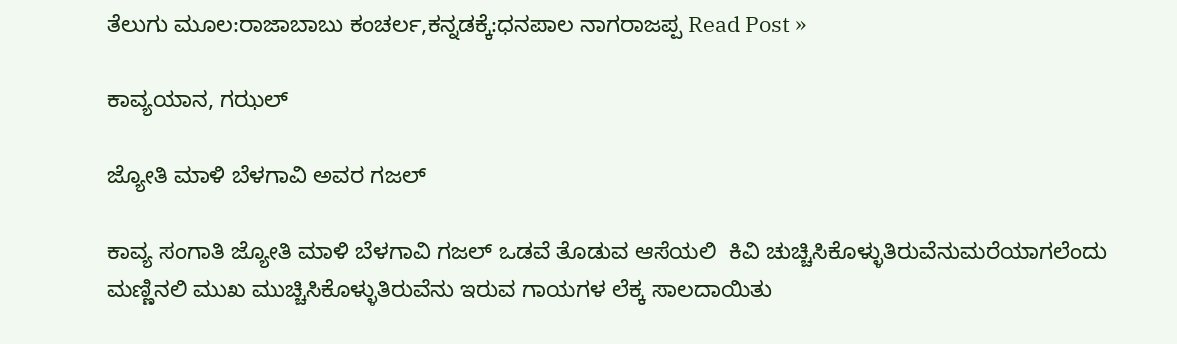ತೆಲುಗು ಮೂಲ:ರಾಜಾಬಾಬು ಕಂಚರ್ಲ,ಕನ್ನಡಕ್ಕೆ:ಧನಪಾಲ‌ ನಾಗರಾಜಪ್ಪ Read Post »

ಕಾವ್ಯಯಾನ, ಗಝಲ್

ಜ್ಯೋತಿ ಮಾಳಿ ಬೆಳಗಾವಿ ಅವರ ಗಜಲ್

ಕಾವ್ಯ ಸಂಗಾತಿ ಜ್ಯೋತಿ ಮಾಳಿ ಬೆಳಗಾವಿ ಗಜಲ್ ಒಡವೆ ತೊಡುವ ಆಸೆಯಲಿ  ಕಿವಿ ಚುಚ್ಚಿಸಿಕೊಳ್ಳುತಿರುವೆನುಮರೆಯಾಗಲೆಂದು ಮಣ್ಣಿನಲಿ ಮುಖ ಮುಚ್ಚಿಸಿಕೊಳ್ಳುತಿರುವೆನು ಇರುವ ಗಾಯಗಳ ಲೆಕ್ಕ ಸಾಲದಾಯಿತು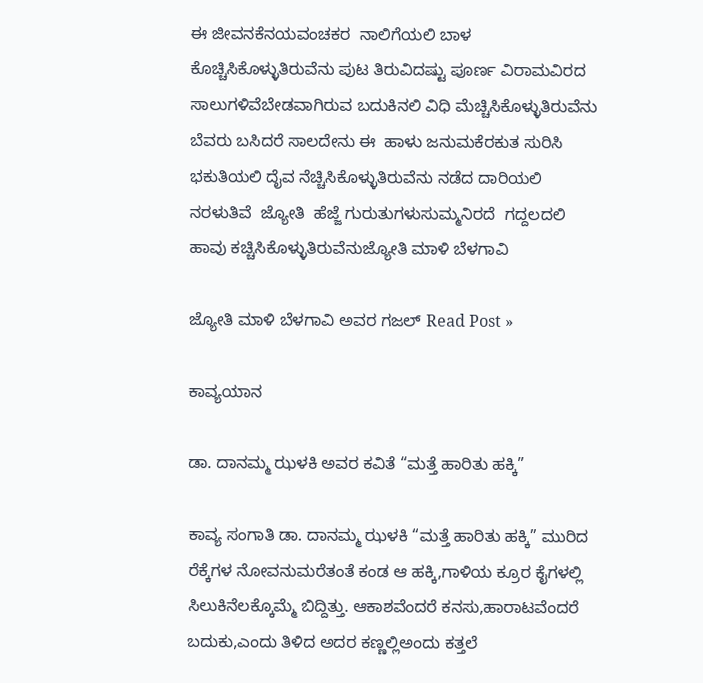ಈ ಜೀವನಕೆನಯವಂಚಕರ  ನಾಲಿಗೆಯಲಿ ಬಾಳ ಕೊಚ್ಚಿಸಿಕೊಳ್ಳುತಿರುವೆನು ಪುಟ ತಿರುವಿದಷ್ಟು ಪೂರ್ಣ ವಿರಾಮವಿರದ ಸಾಲುಗಳಿವೆಬೇಡವಾಗಿರುವ ಬದುಕಿನಲಿ ವಿಧಿ ಮೆಚ್ಚಿಸಿಕೊಳ್ಳುತಿರುವೆನು ಬೆವರು ಬಸಿದರೆ ಸಾಲದೇನು ಈ  ಹಾಳು ಜನುಮಕೆರಕುತ ಸುರಿಸಿ  ಭಕುತಿಯಲಿ ದೈವ ನೆಚ್ಚಿಸಿಕೊಳ್ಳುತಿರುವೆನು ನಡೆದ ದಾರಿಯಲಿ ನರಳುತಿವೆ  ಜ್ಯೋತಿ  ಹೆಜ್ಜೆ ಗುರುತುಗಳುಸುಮ್ಮನಿರದೆ  ಗದ್ದಲದಲಿ ಹಾವು ಕಚ್ಚಿಸಿಕೊಳ್ಳುತಿರುವೆನುಜ್ಯೋತಿ ಮಾಳಿ ಬೆಳಗಾವಿ

ಜ್ಯೋತಿ ಮಾಳಿ ಬೆಳಗಾವಿ ಅವರ ಗಜಲ್ Read Post »

ಕಾವ್ಯಯಾನ

ಡಾ. ದಾನಮ್ಮ ಝಳಕಿ ಅವರ ಕವಿತೆ “ಮತ್ತೆ ಹಾರಿತು ಹಕ್ಕಿ”

ಕಾವ್ಯ ಸಂಗಾತಿ ಡಾ. ದಾನಮ್ಮ ಝಳಕಿ “ಮತ್ತೆ ಹಾರಿತು ಹಕ್ಕಿ” ಮುರಿದ ರೆಕ್ಕೆಗಳ ನೋವನುಮರೆತಂತೆ ಕಂಡ ಆ ಹಕ್ಕಿ,ಗಾಳಿಯ ಕ್ರೂರ ಕೈಗಳಲ್ಲಿ ಸಿಲುಕಿನೆಲಕ್ಕೊಮ್ಮೆ ಬಿದ್ದಿತ್ತು. ಆಕಾಶವೆಂದರೆ ಕನಸು,ಹಾರಾಟವೆಂದರೆ ಬದುಕು,ಎಂದು ತಿಳಿದ ಅದರ ಕಣ್ಣಲ್ಲಿಅಂದು ಕತ್ತಲೆ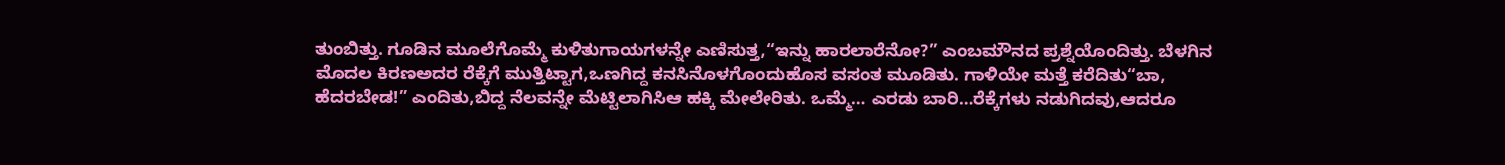ತುಂಬಿತ್ತು. ಗೂಡಿನ ಮೂಲೆಗೊಮ್ಮೆ ಕುಳಿತುಗಾಯಗಳನ್ನೇ ಎಣಿಸುತ್ತ,“ಇನ್ನು ಹಾರಲಾರೆನೋ?” ಎಂಬಮೌನದ ಪ್ರಶ್ನೆಯೊಂದಿತ್ತು. ಬೆಳಗಿನ ಮೊದಲ ಕಿರಣಅದರ ರೆಕ್ಕೆಗೆ ಮುತ್ತಿಟ್ಟಾಗ,ಒಣಗಿದ್ದ ಕನಸಿನೊಳಗೊಂದುಹೊಸ ವಸಂತ ಮೂಡಿತು. ಗಾಳಿಯೇ ಮತ್ತೆ ಕರೆದಿತು“ಬಾ, ಹೆದರಬೇಡ!” ಎಂದಿತು,ಬಿದ್ದ ನೆಲವನ್ನೇ ಮೆಟ್ಟಿಲಾಗಿಸಿಆ ಹಕ್ಕಿ ಮೇಲೇರಿತು. ಒಮ್ಮೆ… ಎರಡು ಬಾರಿ…ರೆಕ್ಕೆಗಳು ನಡುಗಿದವು,ಆದರೂ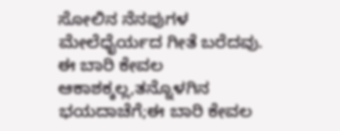ಸೋಲಿನ ನೆನಪುಗಳ ಮೇಲೆಧೈರ್ಯದ ಗೀತೆ ಬರೆದವು. ಈ ಬಾರಿ ಕೇವಲ ಆಕಾಶಕ್ಕಲ್ಲ,ತನ್ನೊಳಗಿನ ಭಯದಾಚೆಗೆ;ಈ ಬಾರಿ ಕೇವಲ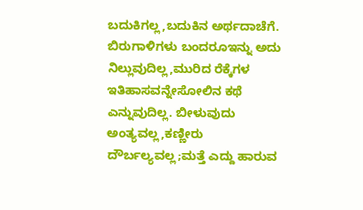ಬದುಕಿಗಲ್ಲ,ಬದುಕಿನ ಅರ್ಥದಾಚೆಗೆ. ಬಿರುಗಾಳಿಗಳು ಬಂದರೂಇನ್ನು ಅದು ನಿಲ್ಲುವುದಿಲ್ಲ,ಮುರಿದ ರೆಕ್ಕೆಗಳ ಇತಿಹಾಸವನ್ನೇಸೋಲಿನ ಕಥೆ ಎನ್ನುವುದಿಲ್ಲ. ಬೀಳುವುದು ಅಂತ್ಯವಲ್ಲ,ಕಣ್ಣೀರು ದೌರ್ಬಲ್ಯವಲ್ಲ;ಮತ್ತೆ ಎದ್ದು ಹಾರುವ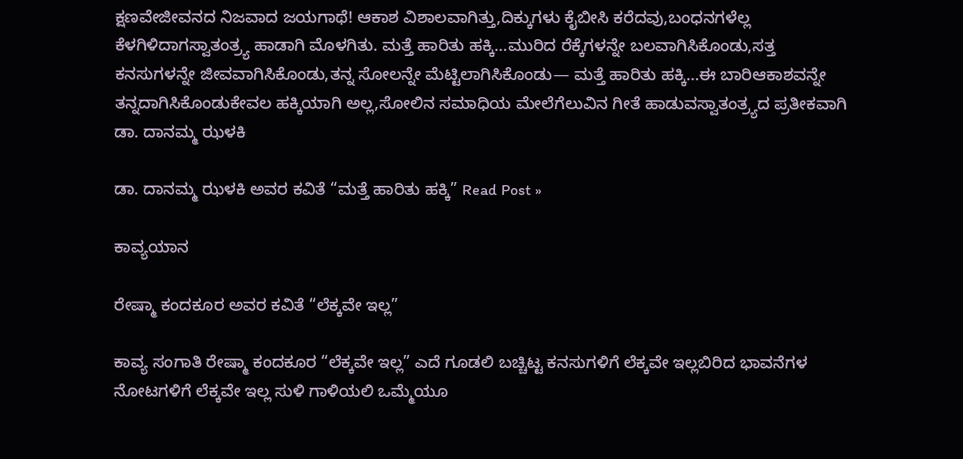ಕ್ಷಣವೇಜೀವನದ ನಿಜವಾದ ಜಯಗಾಥೆ! ಆಕಾಶ ವಿಶಾಲವಾಗಿತ್ತು,ದಿಕ್ಕುಗಳು ಕೈಬೀಸಿ ಕರೆದವು,ಬಂಧನಗಳೆಲ್ಲ ಕೆಳಗಿಳಿದಾಗಸ್ವಾತಂತ್ರ್ಯ ಹಾಡಾಗಿ ಮೊಳಗಿತು. ಮತ್ತೆ ಹಾರಿತು ಹಕ್ಕಿ…ಮುರಿದ ರೆಕ್ಕೆಗಳನ್ನೇ ಬಲವಾಗಿಸಿಕೊಂಡು,ಸತ್ತ ಕನಸುಗಳನ್ನೇ ಜೀವವಾಗಿಸಿಕೊಂಡು,ತನ್ನ ಸೋಲನ್ನೇ ಮೆಟ್ಟಿಲಾಗಿಸಿಕೊಂಡು— ಮತ್ತೆ ಹಾರಿತು ಹಕ್ಕಿ…ಈ ಬಾರಿಆಕಾಶವನ್ನೇ ತನ್ನದಾಗಿಸಿಕೊಂಡುಕೇವಲ ಹಕ್ಕಿಯಾಗಿ ಅಲ್ಲ,ಸೋಲಿನ ಸಮಾಧಿಯ ಮೇಲೆಗೆಲುವಿನ ಗೀತೆ ಹಾಡುವಸ್ವಾತಂತ್ರ್ಯದ ಪ್ರತೀಕವಾಗಿ ಡಾ. ದಾನಮ್ಮ ಝಳಕಿ

ಡಾ. ದಾನಮ್ಮ ಝಳಕಿ ಅವರ ಕವಿತೆ “ಮತ್ತೆ ಹಾರಿತು ಹಕ್ಕಿ” Read Post »

ಕಾವ್ಯಯಾನ

ರೇಷ್ಮಾ ಕಂದಕೂರ ಅವರ ಕವಿತೆ “ಲೆಕ್ಕವೇ ಇಲ್ಲ”

ಕಾವ್ಯ ಸಂಗಾತಿ ರೇಷ್ಮಾ ಕಂದಕೂರ “ಲೆಕ್ಕವೇ ಇಲ್ಲ” ಎದೆ ಗೂಡಲಿ ಬಚ್ಚಿಟ್ಟ ಕನಸುಗಳಿಗೆ ಲೆಕ್ಕವೇ ಇಲ್ಲಬಿರಿದ ಭಾವನೆಗಳ ನೋಟಗಳಿಗೆ ಲೆಕ್ಕವೇ ಇಲ್ಲ ಸುಳಿ ಗಾಳಿಯಲಿ ಒಮ್ಮೆಯೂ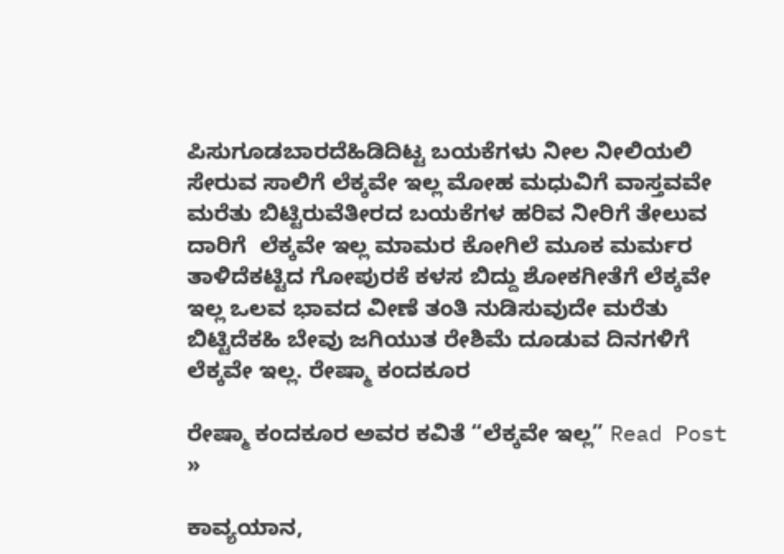ಪಿಸುಗೂಡಬಾರದೆಹಿಡಿದಿಟ್ಟ ಬಯಕೆಗಳು ನೀಲ ನೀಲಿಯಲಿ ಸೇರುವ ಸಾಲಿಗೆ ಲೆಕ್ಕವೇ ಇಲ್ಲ ಮೋಹ ಮಧುವಿಗೆ ವಾಸ್ತವವೇ ಮರೆತು ಬಿಟ್ಟಿರುವೆತೀರದ ಬಯಕೆಗಳ ಹರಿವ ನೀರಿಗೆ ತೇಲುವ ದಾರಿಗೆ  ಲೆಕ್ಕವೇ ಇಲ್ಲ ಮಾಮರ ಕೋಗಿಲೆ ಮೂಕ ಮರ್ಮರ ತಾಳಿದೆಕಟ್ಟಿದ ಗೋಪುರಕೆ ಕಳಸ ಬಿದ್ದು ಶೋಕಗೀತೆಗೆ ಲೆಕ್ಕವೇ ಇಲ್ಲ ಒಲವ ಭಾವದ ವೀಣೆ ತಂತಿ ನುಡಿಸುವುದೇ ಮರೆತು ಬಿಟ್ಟಿದೆಕಹಿ ಬೇವು ಜಗಿಯುತ ರೇಶಿಮೆ ದೂಡುವ ದಿನಗಳಿಗೆ ಲೆಕ್ಕವೇ ಇಲ್ಲ. ರೇಷ್ಮಾ ಕಂದಕೂರ

ರೇಷ್ಮಾ ಕಂದಕೂರ ಅವರ ಕವಿತೆ “ಲೆಕ್ಕವೇ ಇಲ್ಲ” Read Post »

ಕಾವ್ಯಯಾನ,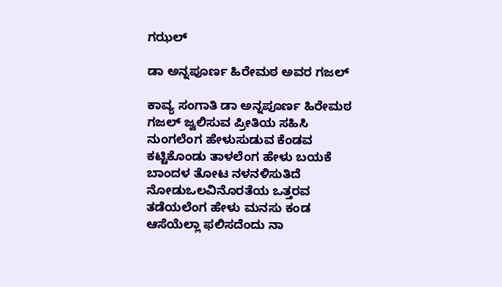ಗಝಲ್

ಡಾ ಅನ್ನಪೂರ್ಣ ಹಿರೇಮಠ ಅವರ‌ ಗಜಲ್

ಕಾವ್ಯ ಸಂಗಾತಿ ಡಾ ಅನ್ನಪೂರ್ಣ ಹಿರೇಮಠ ಗಜಲ್ ಜ್ವಲಿಸುವ ಪ್ರೀತಿಯ ಸಹಿಸಿ ನುಂಗಲೆಂಗ ಹೇಳುಸುಡುವ ಕೆಂಡವ ಕಟ್ಟಿಕೊಂಡು ತಾಳಲೆಂಗ ಹೇಳು ಬಯಕೆ ಬಾಂದಳ ತೋಟ ನಳನಳಿಸುತಿದೆ ನೋಡುಒಲವಿನೊರತೆಯ ಒತ್ತರವ ತಡೆಯಲೆಂಗ ಹೇಳು ಮನಸು ಕಂಡ ಆಸೆಯೆಲ್ಲಾ ಫಲಿಸದೆಂದು ನಾ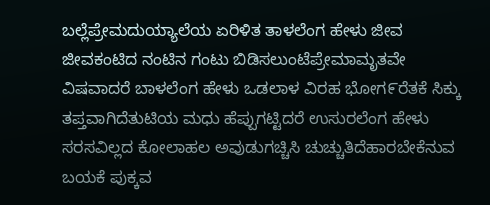ಬಲ್ಲೆಪ್ರೇಮದುಯ್ಯಾಲೆಯ ಏರಿಳಿತ ತಾಳಲೆಂಗ ಹೇಳು ಜೀವ ಜೀವಕಂಟಿದ ನಂಟಿನ ಗಂಟು ಬಿಡಿಸಲುಂಟೆಪ್ರೇಮಾಮೃತವೇ ವಿಷವಾದರೆ ಬಾಳಲೆಂಗ ಹೇಳು ಒಡಲಾಳ ವಿರಹ ಭೋಗ೯ರೆತಕೆ ಸಿಕ್ಕು ತಪ್ತವಾಗಿದೆತುಟಿಯ ಮಧು ಹೆಪ್ಪುಗಟ್ಟಿದರೆ ಉಸುರಲೆಂಗ ಹೇಳು ಸರಸವಿಲ್ಲದ ಕೋಲಾಹಲ ಅವುಡುಗಚ್ಚಿಸಿ ಚುಚ್ಚುತಿದೆಹಾರಬೇಕೆನುವ ಬಯಕೆ ಪುಕ್ಕವ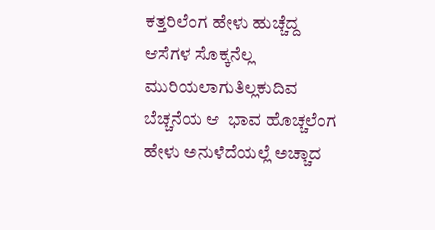ಕತ್ತರಿಲೆಂಗ ಹೇಳು ಹುಚ್ಚೆದ್ದ ಆಸೆಗಳ ಸೊಕ್ಕನೆಲ್ಲ ಮುರಿಯಲಾಗುತಿಲ್ಲಕುದಿವ ಬೆಚ್ಚನೆಯ ಆ  ಭಾವ ಹೊಚ್ಚಲೆಂಗ ಹೇಳು ಅನುಳೆದೆಯಲ್ಲೆ ಅಚ್ಚಾದ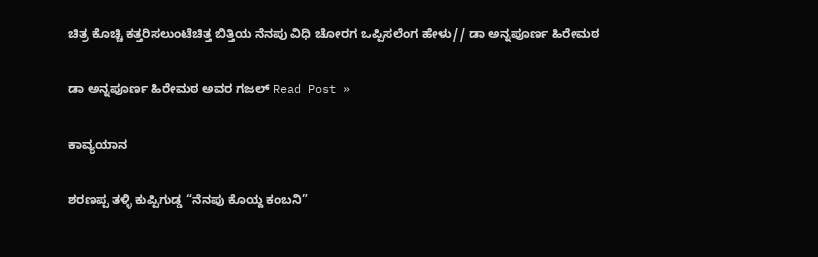ಚಿತ್ರ ಕೊಚ್ಚಿ ಕತ್ತರಿಸಲುಂಟೆಚಿತ್ತ ಬಿತ್ತಿಯ ನೆನಪು ವಿಧಿ ಚೋರಗ ಒಪ್ಪಿಸಲೆಂಗ ಹೇಳು// ಡಾ ಅನ್ನಪೂರ್ಣ ಹಿರೇಮಠ

ಡಾ ಅನ್ನಪೂರ್ಣ ಹಿರೇಮಠ ಅವರ‌ ಗಜಲ್ Read Post »

ಕಾವ್ಯಯಾನ

ಶರಣಪ್ಪ ತಳ್ಳಿ ಕುಪ್ಪಿಗುಡ್ಡ “ನೆನಪು ಕೊಯ್ದ ಕಂಬನಿ”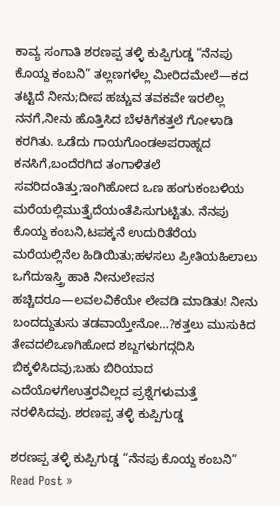ಕಾವ್ಯ ಸಂಗಾತಿ ಶರಣಪ್ಪ ತಳ್ಳಿ ಕುಪ್ಪಿಗುಡ್ಡ “ನೆನಪು ಕೊಯ್ದ ಕಂಬನಿ” ತಲ್ಲಣಗಳೆಲ್ಲ ಮೀರಿದಮೇಲೆ—ಕದ ತಟ್ಟಿದೆ ನೀನು;ದೀಪ ಹಚ್ಚುವ ತವಕವೇ ಇರಲಿಲ್ಲ ನನಗೆ,ನೀನು ಹೊತ್ತಿಸಿದ ಬೆಳಕಿಗೆಕತ್ತಲೆ ಗೋಳಾಡಿ ಕರಗಿತು. ಒಡೆದು ಗಾಯಗೊಂಡಅಪರಾಹ್ನದ ಕನಸಿಗೆ,ಬಂದೆರಗಿದ ತಂಗಾಳಿತಲೆ ಸವರಿದಂತಿತ್ತು;ಇಂಗಿಹೋದ ಒಣ ಹಂಗುಕಂಬಳಿಯ ಮರೆಯಲ್ಲಿಮುತ್ತೈದೆಯಂತೆಪಿಸುಗುಟ್ಟಿತು. ನೆನಪು ಕೊಯ್ದ ಕಂಬನಿ,ಟಪಕ್ಕನೆ ಉದುರಿತೆರೆಯ ಮರೆಯಲ್ಲಿನೆಲ ಹಿಡಿಯಿತು;ಹಳಸಲು ಪ್ರೀತಿಯಹಿಲಾಲು ಒಗೆದುಇಸ್ತ್ರಿ ಹಾಕಿ ನೀನುಲೇಪನ ಹಚ್ಚಿದರೂ—ಲವಲವಿಕೆಯೇ ಲೇವಡಿ ಮಾಡಿತು! ನೀನು ಬಂದದ್ದುತುಸು ತಡವಾಯ್ತೇನೋ…?ಕತ್ತಲು ಮುಸುಕಿದ ತೇವದಲಿಒಣಗಿಹೋದ ಶಬ್ದಗಳುಗದ್ಗದಿಸಿ ಬಿಕ್ಕಳಿಸಿದವು;ಬಹು ಬಿರಿಯಾದ ಎದೆಯೊಳಗೆಉತ್ತರವಿಲ್ಲದ ಪ್ರಶ್ನೆಗಳುಮತ್ತೆ ನರಳಿಸಿದವು. ಶರಣಪ್ಪ ತಳ್ಳಿ ಕುಪ್ಪಿಗುಡ್ಡ

ಶರಣಪ್ಪ ತಳ್ಳಿ ಕುಪ್ಪಿಗುಡ್ಡ “ನೆನಪು ಕೊಯ್ದ ಕಂಬನಿ” Read Post »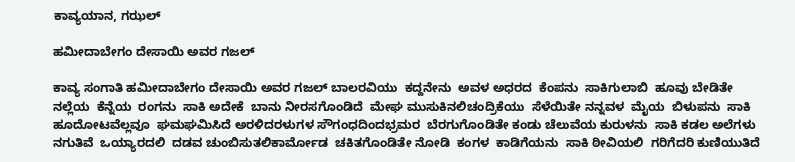ಕಾವ್ಯಯಾನ, ಗಝಲ್

ಹಮೀದಾಬೇಗಂ ದೇಸಾಯಿ ಅವರ ಗಜಲ್

ಕಾವ್ಯ ಸಂಗಾತಿ ಹಮೀದಾಬೇಗಂ ದೇಸಾಯಿ ಅವರ ಗಜಲ್ ಬಾಲರವಿಯು  ಕದ್ದನೇನು  ಅವಳ ಅಧರದ  ಕೆಂಪನು  ಸಾಕಿಗುಲಾಬಿ  ಹೂವು ಬೇಡಿತೇ ನಲ್ಲೆಯ  ಕೆನ್ನೆಯ  ರಂಗನು  ಸಾಕಿ ಅದೇಕೆ  ಬಾನು ನೀರಸಗೊಂಡಿದೆ  ಮೇಘ ಮುಸುಕಿನಲಿಚಂದ್ರಿಕೆಯು  ಸೆಳೆಯಿತೇ ನನ್ನವಳ  ಮೈಯ  ಬಿಳುಪನು  ಸಾಕಿ ಹೂದೋಟವೆಲ್ಲವೂ  ಘಮಘಮಿಸಿದೆ ಅರಳಿದರಳುಗಳ ಸೌಗಂಧದಿಂದಭ್ರಮರ  ಬೆರಗುಗೊಂಡಿತೇ ಕಂಡು ಚೆಲುವೆಯ ಕುರುಳನು  ಸಾಕಿ ಕಡಲ ಅಲೆಗಳು ನಗುತಿವೆ  ಒಯ್ಯಾರದಲಿ  ದಡವ ಚುಂಬಿಸುತಲಿಕಾರ್ಮೋಡ  ಚಕಿತಗೊಂಡಿತೇ ನೋಡಿ  ಕಂಗಳ  ಕಾಡಿಗೆಯನು  ಸಾಕಿ ಠೀವಿಯಲಿ  ಗರಿಗೆದರಿ ಕುಣಿಯುತಿದೆ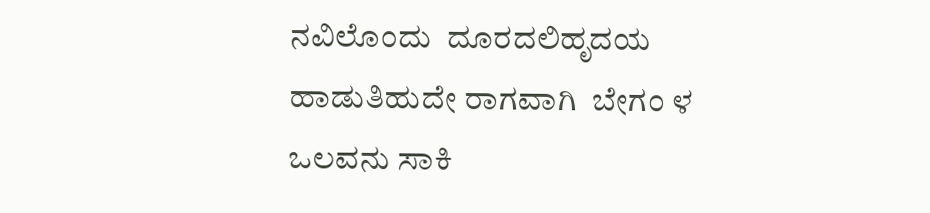ನವಿಲೊಂದು  ದೂರದಲಿಹೃದಯ ಹಾಡುತಿಹುದೇ ರಾಗವಾಗಿ  ಬೇಗಂ ಳ ಒಲವನು ಸಾಕಿ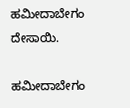ಹಮೀದಾಬೇಗಂ ದೇಸಾಯಿ.

ಹಮೀದಾಬೇಗಂ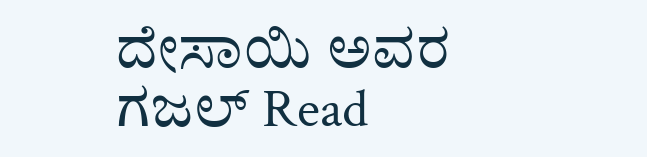ದೇಸಾಯಿ ಅವರ ಗಜಲ್ Read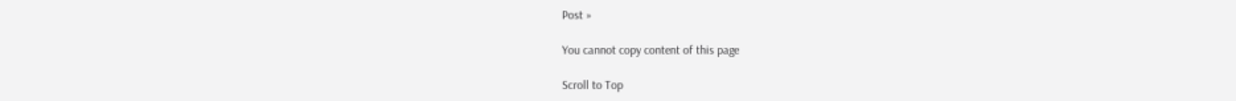Post »

You cannot copy content of this page

Scroll to Top